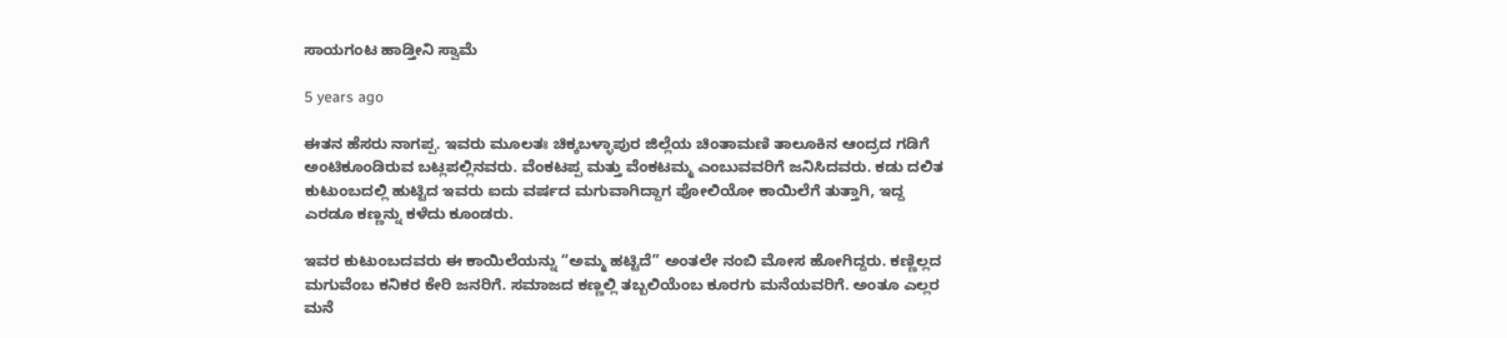ಸಾಯಗಂಟ ಹಾಡ್ತೀನಿ ಸ್ವಾಮೆ

5 years ago

ಈತನ ಹೆಸರು ನಾಗಪ್ಪ. ಇವರು ಮೂಲತಃ ಚಿಕ್ಕಬಳ್ಳಾಪುರ ಜಿಲ್ಲೆಯ ಚಿಂತಾಮಣಿ ತಾಲೂಕಿನ ಆಂದ್ರದ ಗಡಿಗೆ ಅಂಟಿಕೂಂಡಿರುವ ಬಟ್ಲಪಲ್ಲಿನವರು. ವೆಂಕಟಪ್ಪ ಮತ್ತು ವೆಂಕಟಮ್ಮ ಎಂಬುವವರಿಗೆ ಜನಿಸಿದವರು. ಕಡು ದಲಿತ ಕುಟುಂಬದಲ್ಲಿ ಹುಟ್ಟಿದ ಇವರು ಐದು ವರ್ಷದ ಮಗುವಾಗಿದ್ದಾಗ ಪೋಲಿಯೋ ಕಾಯಿಲೆಗೆ ತುತ್ತಾಗಿ, ಇದ್ದ ಎರಡೂ ಕಣ್ಣನ್ನು ಕಳೆದು ಕೂಂಡರು.

ಇವರ ಕುಟುಂಬದವರು ಈ ಕಾಯಿಲೆಯನ್ನು “ಅಮ್ಮ ಹಟ್ಟಿದೆ” ಅಂತಲೇ ನಂಬಿ ಮೋಸ ಹೋಗಿದ್ದರು. ಕಣ್ಣಿಲ್ಲದ ಮಗುವೆಂಬ ಕನಿಕರ ಕೇರಿ ಜನರಿಗೆ. ಸಮಾಜದ ಕಣ್ಣಲ್ಲಿ ತಬ್ಬಲಿಯೆಂಬ ಕೂರಗು ಮನೆಯವರಿಗೆ. ಅಂತೂ ಎಲ್ಲರ ಮನೆ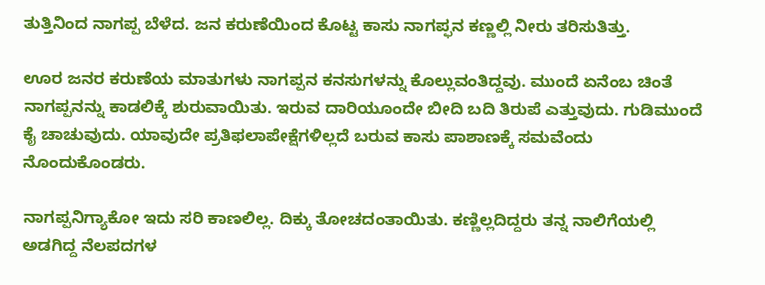ತುತ್ತಿನಿಂದ ನಾಗಪ್ಪ ಬೆಳೆದ. ಜನ ಕರುಣೆಯಿಂದ ಕೊಟ್ಟ ಕಾಸು ನಾಗಪ್ಫನ ಕಣ್ಣಲ್ಲಿ ನೀರು ತರಿಸುತಿತ್ತು.

ಊರ ಜನರ ಕರುಣೆಯ ಮಾತುಗಳು ನಾಗಪ್ಪನ ಕನಸುಗಳನ್ನು ಕೊಲ್ಲುವಂತಿದ್ದವು. ಮುಂದೆ ಏನೆಂಬ ಚಿಂತೆ ನಾಗಪ್ಪನನ್ನು ಕಾಡಲಿಕ್ಕೆ ಶುರುವಾಯಿತು. ಇರುವ ದಾರಿಯೂಂದೇ ಬೀದಿ ಬದಿ ತಿರುಪೆ ಎತ್ತುವುದು. ಗುಡಿಮುಂದೆ ಕೈ ಚಾಚುವುದು. ಯಾವುದೇ ಪ್ರತಿಫಲಾಪೇಕ್ಷೆಗಳಿಲ್ಲದೆ ಬರುವ ಕಾಸು ಪಾಶಾಣಕ್ಕೆ ಸಮವೆಂದು ನೊಂದುಕೊಂಡರು.

ನಾಗಪ್ಪನಿಗ್ಯಾಕೋ ಇದು ಸರಿ ಕಾಣಲಿಲ್ಲ. ದಿಕ್ಕು ತೋಚದಂತಾಯಿತು. ಕಣ್ಣಿಲ್ಲದಿದ್ದರು ತನ್ನ ನಾಲಿಗೆಯಲ್ಲಿ ಅಡಗಿದ್ದ ನೆಲಪದಗಳ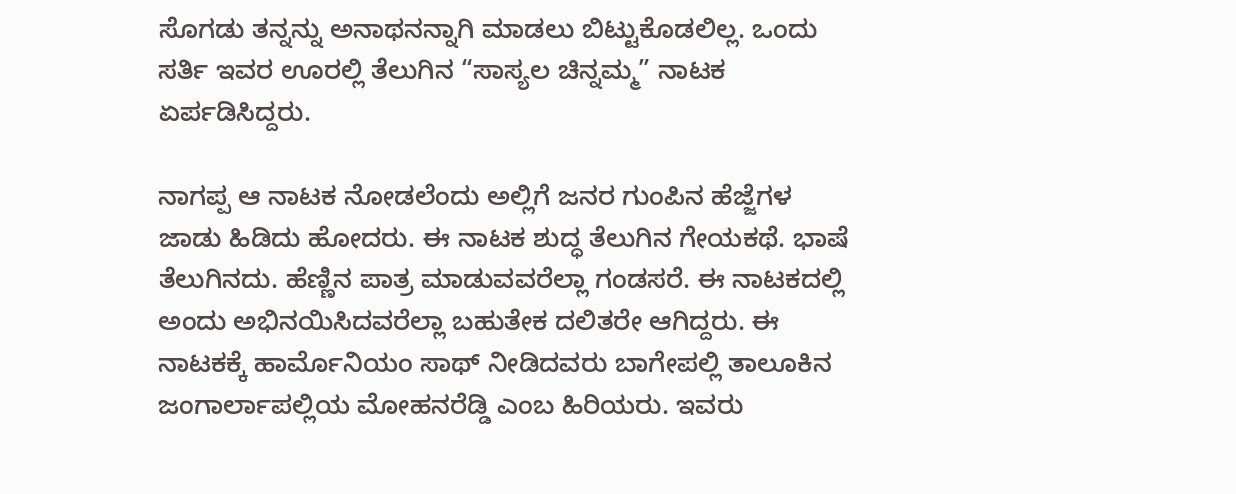ಸೊಗಡು ತನ್ನನ್ನು ಅನಾಥನನ್ನಾಗಿ ಮಾಡಲು ಬಿಟ್ಟುಕೊಡಲಿಲ್ಲ. ಒಂದು ಸರ್ತಿ ಇವರ ಊರಲ್ಲಿ ತೆಲುಗಿನ “ಸಾಸ್ಯಲ ಚಿನ್ನಮ್ಮ” ನಾಟಕ ಏರ್ಪಡಿಸಿದ್ದರು.

ನಾಗಪ್ಪ ಆ ನಾಟಕ ನೋಡಲೆಂದು ಅಲ್ಲಿಗೆ ಜನರ ಗುಂಪಿನ ಹೆಜ್ಜೆಗಳ ಜಾಡು ಹಿಡಿದು ಹೋದರು. ಈ ನಾಟಕ ಶುದ್ಧ ತೆಲುಗಿನ ಗೇಯಕಥೆ. ಭಾಷೆ ತೆಲುಗಿನದು. ಹೆಣ್ಣಿನ ಪಾತ್ರ ಮಾಡುವವರೆಲ್ಲಾ ಗಂಡಸರೆ. ಈ ನಾಟಕದಲ್ಲಿ ಅಂದು ಅಭಿನಯಿಸಿದವರೆಲ್ಲಾ ಬಹುತೇಕ ದಲಿತರೇ ಆಗಿದ್ದರು. ಈ ನಾಟಕಕ್ಕೆ ಹಾರ್ಮೊನಿಯಂ ಸಾಥ್ ನೀಡಿದವರು ಬಾಗೇಪಲ್ಲಿ ತಾಲೂಕಿನ ಜಂಗಾರ್ಲಾಪಲ್ಲಿಯ ಮೋಹನರೆಡ್ಡಿ ಎಂಬ ಹಿರಿಯರು. ಇವರು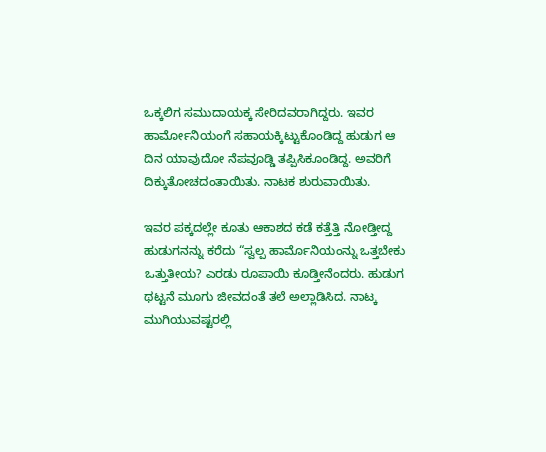ಒಕ್ಕಲಿಗ ಸಮುದಾಯಕ್ಕ ಸೇರಿದವರಾಗಿದ್ದರು. ಇವರ ಹಾರ್ಮೋನಿಯಂಗೆ ಸಹಾಯಕ್ಕಿಟ್ಟುಕೊಂಡಿದ್ದ ಹುಡುಗ ಆ ದಿನ ಯಾವುದೋ ನೆಪವೂಡ್ಡಿ ತಪ್ಪಿಸಿಕೂಂಡಿದ್ದ. ಅವರಿಗೆ ದಿಕ್ಕುತೋಚದಂತಾಯಿತು. ನಾಟಕ ಶುರುವಾಯಿತು.

ಇವರ ಪಕ್ಕದಲ್ಲೇ ಕೂತು ಆಕಾಶದ ಕಡೆ ಕತ್ತೆತ್ತಿ ನೋಡ್ತೀದ್ದ ಹುಡುಗನನ್ನು ಕರೆದು “ಸ್ವಲ್ಪ ಹಾರ್ಮೊನಿಯಂನ್ನು ಒತ್ತಬೇಕು ಒತ್ತುತೀಯ? ಎರಡು ರೂಪಾಯಿ ಕೂಡ್ತೀನೆಂದರು. ಹುಡುಗ ಥಟ್ಟನೆ ಮೂಗು ಜೀವದಂತೆ ತಲೆ ಅಲ್ಲಾಡಿಸಿದ. ನಾಟ್ಕ ಮುಗಿಯುವಷ್ಟರಲ್ಲಿ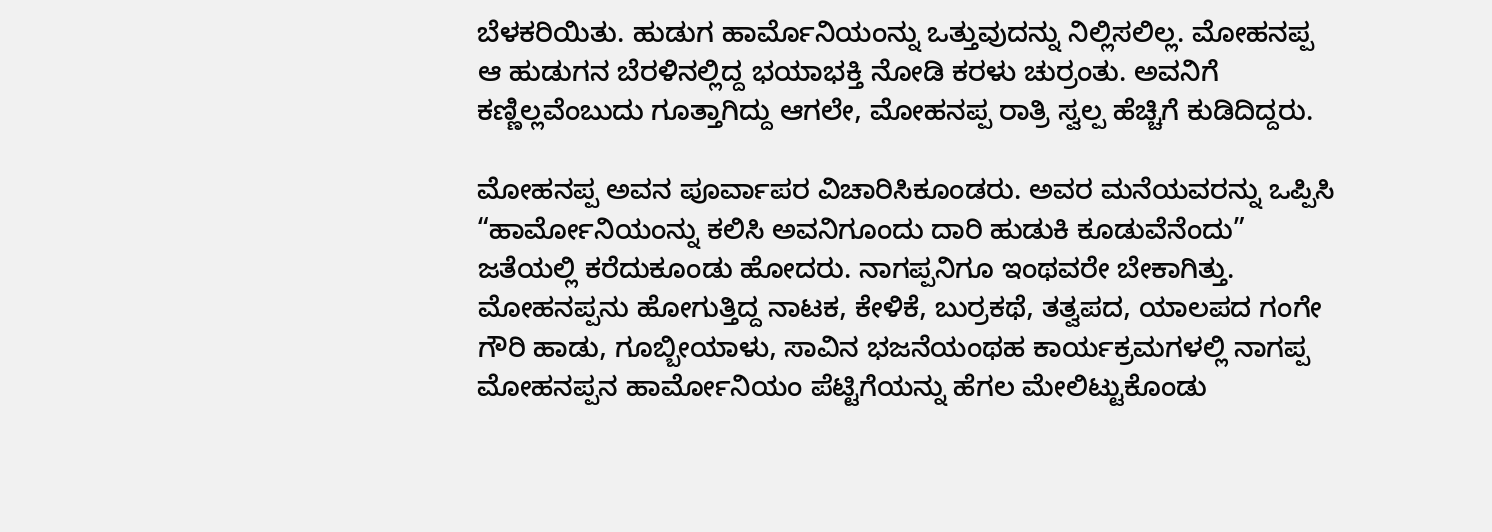ಬೆಳಕರಿಯಿತು. ಹುಡುಗ ಹಾರ್ಮೊನಿಯಂನ್ನು ಒತ್ತುವುದನ್ನು ನಿಲ್ಲಿಸಲಿಲ್ಲ. ಮೋಹನಪ್ಪ ಆ ಹುಡುಗನ ಬೆರಳಿನಲ್ಲಿದ್ದ ಭಯಾಭಕ್ತಿ ನೋಡಿ ಕರಳು ಚುರ್ರಂತು. ಅವನಿಗೆ ಕಣ್ಣಿಲ್ಲವೆಂಬುದು ಗೂತ್ತಾಗಿದ್ದು ಆಗಲೇ, ಮೋಹನಪ್ಪ ರಾತ್ರಿ ಸ್ವಲ್ಪ ಹೆಚ್ಚಿಗೆ ಕುಡಿದಿದ್ದರು.

ಮೋಹನಪ್ಪ ಅವನ ಪೂರ್ವಾಪರ ವಿಚಾರಿಸಿಕೂಂಡರು. ಅವರ ಮನೆಯವರನ್ನು ಒಪ್ಪಿಸಿ “ಹಾರ್ಮೋನಿಯಂನ್ನು ಕಲಿಸಿ ಅವನಿಗೂಂದು ದಾರಿ ಹುಡುಕಿ ಕೂಡುವೆನೆಂದು” ಜತೆಯಲ್ಲಿ ಕರೆದುಕೂಂಡು ಹೋದರು. ನಾಗಪ್ಪನಿಗೂ ಇಂಥವರೇ ಬೇಕಾಗಿತ್ತು. ಮೋಹನಪ್ಪನು ಹೋಗುತ್ತಿದ್ದ ನಾಟಕ, ಕೇಳಿಕೆ, ಬುರ್ರಕಥೆ, ತತ್ವಪದ, ಯಾಲಪದ ಗಂಗೇ ಗೌರಿ ಹಾಡು, ಗೂಬ್ಬೀಯಾಳು, ಸಾವಿನ ಭಜನೆಯಂಥಹ ಕಾರ್ಯಕ್ರಮಗಳಲ್ಲಿ ನಾಗಪ್ಪ ಮೋಹನಪ್ಪನ ಹಾರ್ಮೋನಿಯಂ ಪೆಟ್ಟಿಗೆಯನ್ನು ಹೆಗಲ ಮೇಲಿಟ್ಟುಕೊಂಡು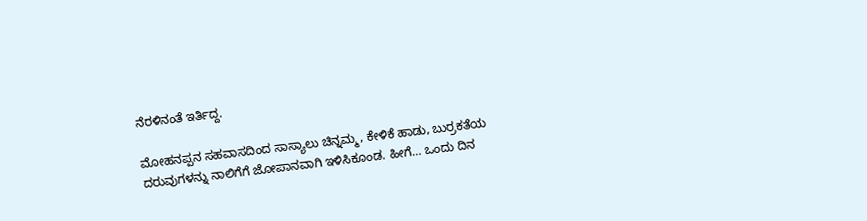ನೆರಳಿನಂತೆ ಇರ್ತಿದ್ದ.

ಮೋಹನಪ್ಪನ ಸಹವಾಸದಿಂದ ಸಾಸ್ಯಾಲು ಚಿನ್ನಮ್ಮ, ಕೇಳಿಕೆ ಹಾಡು, ಬುರ್ರಕತೆಯ ದರುವುಗಳನ್ನು ನಾಲಿಗೆಗೆ ಜೋಪಾನವಾಗಿ ಇಳಿಸಿಕೂಂಡ. ಹೀಗೆ… ಒಂದು ದಿನ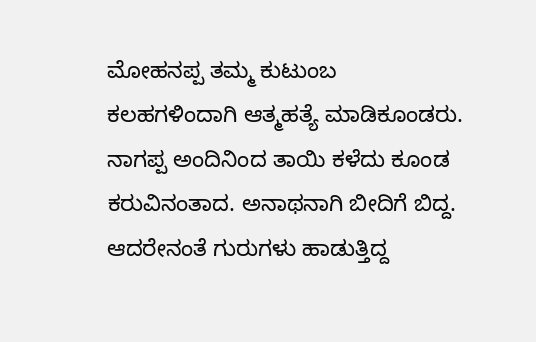ಮೋಹನಪ್ಪ ತಮ್ಮ ಕುಟುಂಬ ಕಲಹಗಳಿಂದಾಗಿ ಆತ್ಮಹತ್ಯೆ ಮಾಡಿಕೂಂಡರು. ನಾಗಪ್ಪ ಅಂದಿನಿಂದ ತಾಯಿ ಕಳೆದು ಕೂಂಡ ಕರುವಿನಂತಾದ. ಅನಾಥನಾಗಿ ಬೀದಿಗೆ ಬಿದ್ದ. ಆದರೇನಂತೆ ಗುರುಗಳು ಹಾಡುತ್ತಿದ್ದ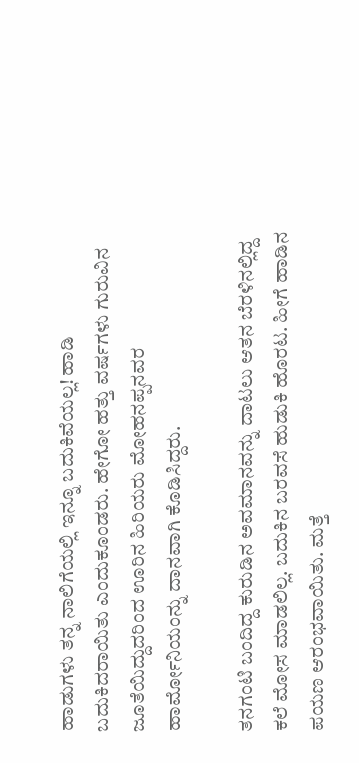ಹಾಡುಗಳು ತನ್ನ ನಾಲಿಗೆಯಲ್ಲಿ ಇನ್ನೂ ಬದುಕಿವೆಯಲ್ಲ! ಹಾಡಿ ಬದುಕಿದರಾಯಿತು ಎಂದುಕೂಂಡರು. ಹೇಗೋ ಹತ್ತು ವರ್ಷಗಳು ಗುರುವಿನ ಜೂತೆಯಿದ್ದುದರಿಂದ ಊರಿನ ಹಿರಿಯರು ಮೋಹನಪ್ಪನವರ ಹಾರ್ಮೋನಿಯಂನ್ನು ದಾನವಾಗಿ ಕೊಡಿಸಿದ್ದರು.

ತನಗಂಟಿ ಬಂದಿದ್ದ ಕುರುಡಿನ ಅವಮಾನವನ್ನು ದಾಟಲು ಆತನ ಬೆರಳಿನಲ್ಲಿದ್ದ ಕಲೆ ಮೋಸ ಮಾಡಲಿಲ್ಲ. ಬದುಕಿನ ಬರವಸೆ ಹುಡುಕಿ ಹೊರಟ. ಹೀಗೆ ಹಾಡಿನ ಪಯಣ ಆರಂಭವಾಯಿತು. ಮತ್ತೆ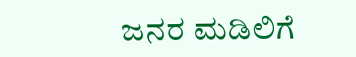ಜನರ ಮಡಿಲಿಗೆ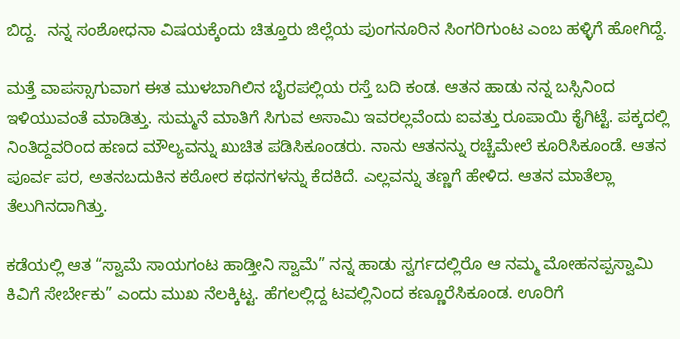ಬಿದ್ದ.  ನನ್ನ ಸಂಶೋಧನಾ ವಿಷಯಕ್ಕೆಂದು ಚಿತ್ತೂರು ಜಿಲ್ಲೆಯ ಪುಂಗನೂರಿನ ಸಿಂಗರಿಗುಂಟ ಎಂಬ ಹಳ್ಳಿಗೆ ಹೋಗಿದ್ದೆ.

ಮತ್ತೆ ವಾಪಸ್ಸಾಗುವಾಗ ಈತ ಮುಳಬಾಗಿಲಿನ ಬೈರಪಲ್ಲಿಯ ರಸ್ತೆ ಬದಿ ಕಂಡ. ಆತನ ಹಾಡು ನನ್ನ ಬಸ್ಸಿನಿಂದ ಇಳಿಯುವಂತೆ ಮಾಡಿತ್ತು. ಸುಮ್ಮನೆ ಮಾತಿಗೆ ಸಿಗುವ ಅಸಾಮಿ ಇವರಲ್ಲವೆಂದು ಐವತ್ತು ರೂಪಾಯಿ ಕೈಗಿಟ್ಟೆ. ಪಕ್ಕದಲ್ಲಿ ನಿಂತಿದ್ದವರಿಂದ ಹಣದ ಮೌಲ್ಯವನ್ನು ಖುಚಿತ ಪಡಿಸಿಕೂಂಡರು. ನಾನು ಆತನನ್ನು ರಚ್ಚೆಮೇಲೆ ಕೂರಿಸಿಕೂಂಡೆ. ಆತನ ಪೂರ್ವ ಪರ, ಅತನಬದುಕಿನ ಕಠೋರ ಕಥನಗಳನ್ನು ಕೆದಕಿದೆ. ಎಲ್ಲವನ್ನು ತಣ್ಣಗೆ ಹೇಳಿದ. ಆತನ ಮಾತೆಲ್ಲಾ ತೆಲುಗಿನದಾಗಿತ್ತು.

ಕಡೆಯಲ್ಲಿ ಆತ “ಸ್ವಾಮೆ ಸಾಯಗಂಟ ಹಾಡ್ತೀನಿ ಸ್ವಾಮೆ” ನನ್ನ ಹಾಡು ಸ್ವರ್ಗದಲ್ಲಿರೊ ಆ ನಮ್ಮ ಮೋಹನಪ್ಪಸ್ವಾಮಿ ಕಿವಿಗೆ ಸೇರ್ಬೇಕು” ಎಂದು ಮುಖ ನೆಲಕ್ಕಿಟ್ಟ. ಹೆಗಲಲ್ಲಿದ್ದ ಟವಲ್ಲಿನಿಂದ ಕಣ್ಣೂರೆಸಿಕೂಂಡ. ಊರಿಗೆ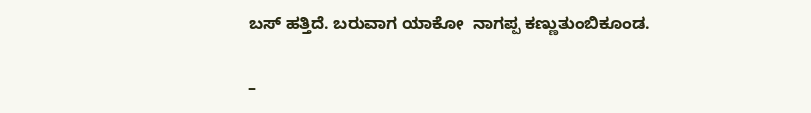ಬಸ್ ಹತ್ತಿದೆ. ಬರುವಾಗ ಯಾಕೋ  ನಾಗಪ್ಪ ಕಣ್ಣುತುಂಬಿಕೂಂಡ.

–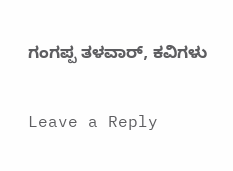ಗಂಗಪ್ಪ ತಳವಾರ್, ಕವಿಗಳು

Leave a Reply